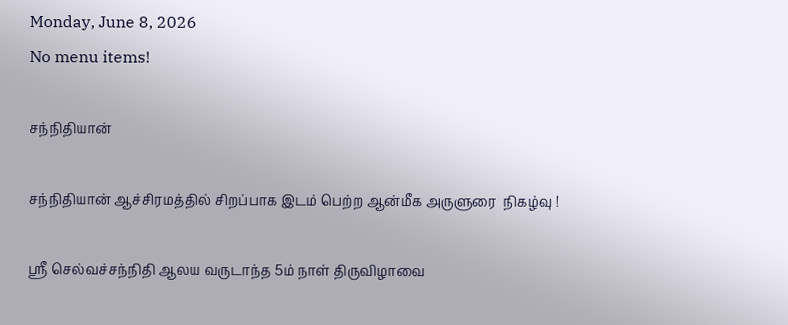Monday, June 8, 2026
No menu items!

சந்நிதியான்

சந்நிதியான் ஆச்சிரமத்தில் சிறப்பாக இடம் பெற்ற ஆன்மீக அருளுரை  நிகழ்வு !

ஶ்ரீ செல்வச்சந்நிதி ஆலய வருடாந்த 5ம் நாள் திருவிழாவை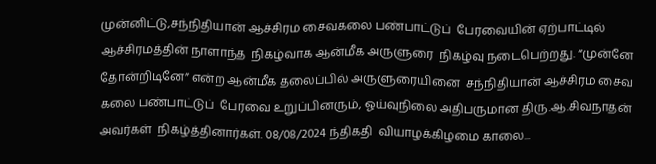முன்னிட்டு,சந்நிதியான் ஆச்சிரம சைவகலை பண்பாட்டுப்  பேரவையின் ஏற்பாட்டில் ஆச்சிரமத்தின் நாளாந்த  நிகழ்வாக ஆன்மீக அருளுரை  நிகழ்வு நடைபெற்றது. “முன்னே தோன்றிடினே” என்ற ஆன்மீக தலைப்பில் அருளுரையினை  சந்நிதியான் ஆச்சிரம சைவ கலை பண்பாட்டுப்  பேரவை உறுப்பினரும், ஓய்வுநிலை அதிபருமான திரு.ஆ.சிவநாதன்  அவர்கள்  நிகழ்த்தினார்கள். 08/08/2024 ந்திகதி  வியாழக்கிழமை காலை...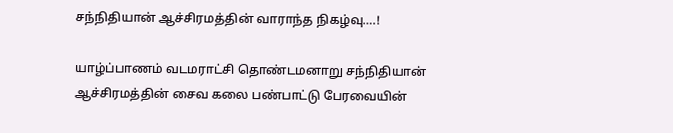சந்நிதியான் ஆச்சிரமத்தின் வாராந்த நிகழ்வு….!

யாழ்ப்பாணம் வடமராட்சி தொண்டமனாறு சந்நிதியான் ஆச்சிரமத்தின் சைவ கலை பண்பாட்டு பேரவையின்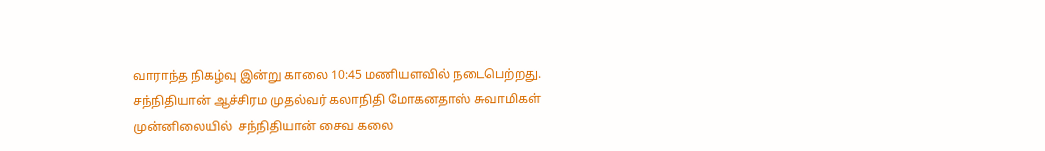வாராந்த நிகழ்வு இன்று காலை 10:45 மணியளவில் நடைபெற்றது. சந்நிதியான் ஆச்சிரம முதல்வர் கலாநிதி மோகனதாஸ் சுவாமிகள் முன்னிலையில்  சந்நிதியான் சைவ கலை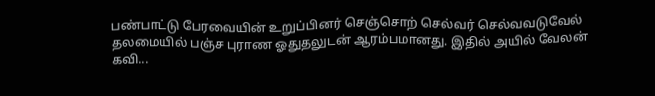பண்பாட்டு பேரவையின் உறுப்பினர் செஞ்சொற் செல்வர் செல்வவடுவேல் தலமையில் பஞ்ச புராண ஓதுதலுடன் ஆரம்பமானது. இதில் அயில் வேலன் கவி...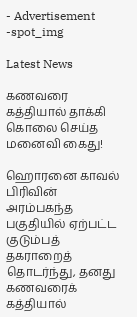- Advertisement -spot_img

Latest News

கணவரை கத்தியால் தாக்கி கொலை செய்த மனைவி கைது!

ஹொரனை காவல் பிரிவின் அரம்பகந்த பகுதியில் ஏற்பட்ட குடும்பத் தகராறைத் தொடர்ந்து, தனது கணவரைக் கத்தியால்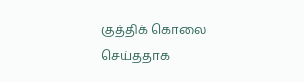குத்திக் கொலை செய்ததாக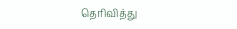தெரிவித்து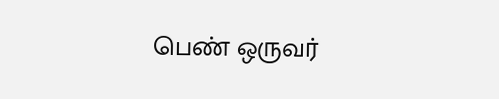பெண் ஒருவர்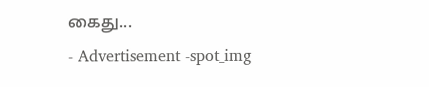கைது...
- Advertisement -spot_img